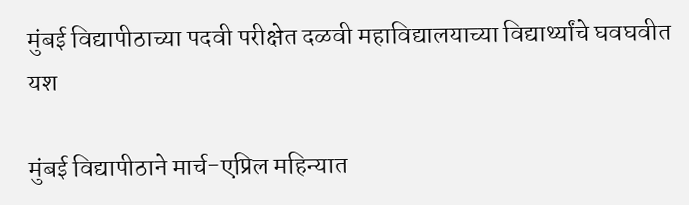मुंबई विद्यापीठाच्या पदवी परीक्षेत दळवी महाविद्यालयाच्या विद्यार्थ्यांचे घवघवीत यश

मुंबई विद्यापीठाने मार्च-एप्रिल महिन्यात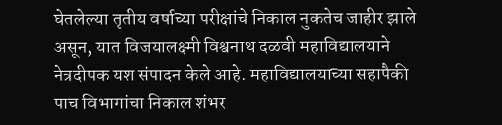घेतलेल्या तृतीय वर्षाच्या परीक्षांचे निकाल नुकतेच जाहीर झाले असून, यात विजयालक्ष्मी विश्वनाथ दळवी महाविद्यालयाने नेत्रदीपक यश संपादन केले आहे. महाविद्यालयाच्या सहापैकी पाच विभागांचा निकाल शंभर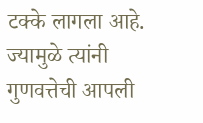टक्के लागला आहे. ज्यामुळे त्यांनी गुणवत्तेची आपली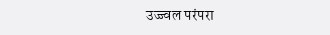उज्ज्वल परंपरा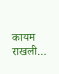कायम राखली…